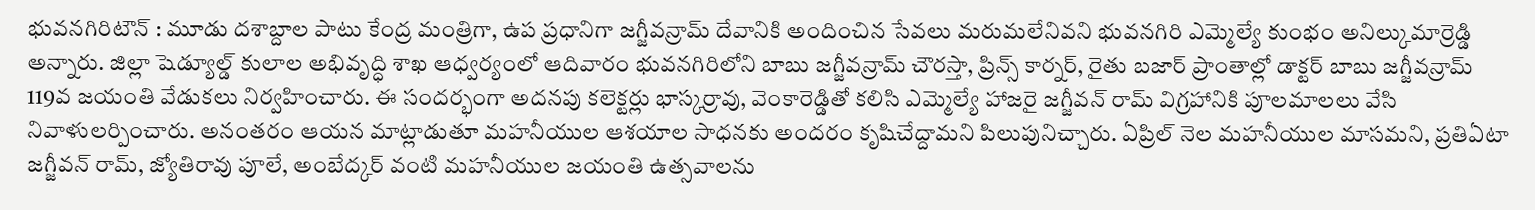భువనగిరిటౌన్ : మూడు దశాబ్దాల పాటు కేంద్ర మంత్రిగా, ఉప ప్రధానిగా జగ్జీవన్రామ్ దేవానికి అందించిన సేవలు మరుమలేనివని భువనగిరి ఎమ్మెల్యే కుంభం అనిల్కుమార్రెడ్డి అన్నారు. జిల్లా షెడ్యూల్డ్ కులాల అభివృద్ధి శాఖ ఆధ్వర్యంలో ఆదివారం భువనగిరిలోని బాబు జగ్జీవన్రామ్ చౌరస్తా, ప్రిన్స్ కార్నర్, రైతు బజార్ ప్రాంతాల్లో డాక్టర్ బాబు జగ్జీవన్రామ్ 119వ జయంతి వేడుకలు నిర్వహించారు. ఈ సందర్భంగా అదనపు కలెక్టర్లు భాస్కర్రావు, వెంకారెడ్డితో కలిసి ఎమ్మెల్యే హాజరై జగ్జీవన్ రామ్ విగ్రహానికి పూలమాలలు వేసి నివాళులర్పించారు. అనంతరం ఆయన మాట్లాడుతూ మహనీయుల ఆశయాల సాధనకు అందరం కృషిచేద్దామని పిలుపునిచ్చారు. ఏప్రిల్ నెల మహనీయుల మాసమని, ప్రతిఏటా జగ్జీవన్ రామ్, జ్యోతిరావు పూలే, అంబేద్కర్ వంటి మహనీయుల జయంతి ఉత్సవాలను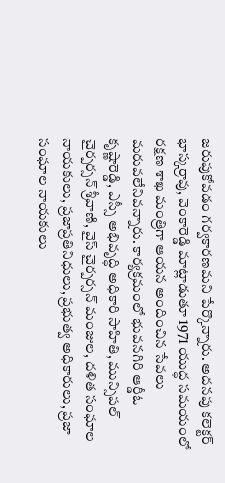జరుపుకోవడం గర్వకారణమని పేర్కొన్నారు. అదనపు కలెక్టర్ భాస్కర్రావు, వెంకారెడ్డి మాట్లాడుతూ 1971 యుద్ధ సమయంలో రక్షణ శాఖ మంత్రిగా ఆయన అందించిన సేవలు మరువలేనివన్నారు. కార్యక్రమంలో భువనగిరి ఆర్డీఓ కృష్ణారెడ్డి, ఎస్సీ అభివృద్ధి అధికారి సాహితి, మున్సిపల్ చైర్పర్సన్ శ్రీవాణి, వైస్ చైర్పర్సన్ మంజుల, దళిత సంఘాల నాయకులు, ప్రజాప్రతినిధులు, ప్రభుత్వ అధికారులు, ప్రజా సంఘాల నాయకులు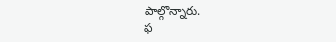పాల్గొన్నారు.
ఫ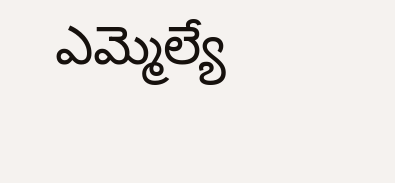ఎమ్మెల్యే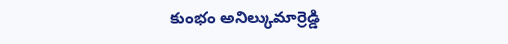కుంభం అనిల్కుమార్రెడ్డి